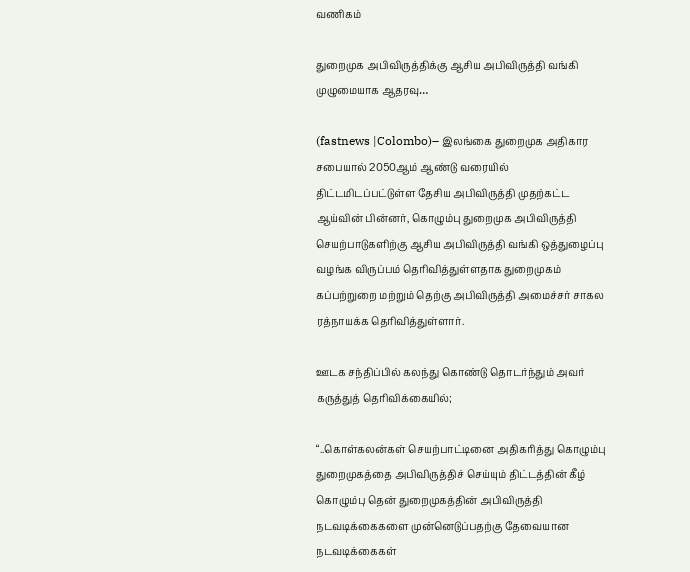வணிகம்

துறைமுக அபிவிருத்திக்கு ஆசிய அபிவிருத்தி வங்கி முழுமையாக ஆதரவு…

(fastnews |Colombo)– இலங்கை துறைமுக அதிகார சபையால் 2050ஆம் ஆண்டு வரையில் திட்டமிடப்பட்டுள்ள தேசிய அபிவிருத்தி முதற்கட்ட ஆய்வின் பின்னர், கொழும்பு துறைமுக அபிவிருத்தி செயற்பாடுகளிற்கு ஆசிய அபிவிருத்தி வங்கி ஒத்துழைப்பு வழங்க விருப்பம் தெரிவித்துள்ளதாக துறைமுகம் கப்பற்றுறை மற்றும் தெற்கு அபிவிருத்தி அமைச்சர் சாகல ரத்நாயக்க தெரிவித்துள்ளார்.

ஊடக சந்திப்பில் கலந்து கொண்டு தொடர்ந்தும் அவர் கருத்துத் தெரிவிக்கையில்;

“..கொள்கலன்கள் செயற்பாட்டினை அதிகரித்து கொழும்பு துறைமுகத்தை அபிவிருத்திச் செய்யும் திட்டத்தின் கீழ் கொழும்பு தென் துறைமுகத்தின் அபிவிருத்தி நடவடிக்கைகளை முன்னெடுப்பதற்கு தேவையான நடவடிக்கைகள்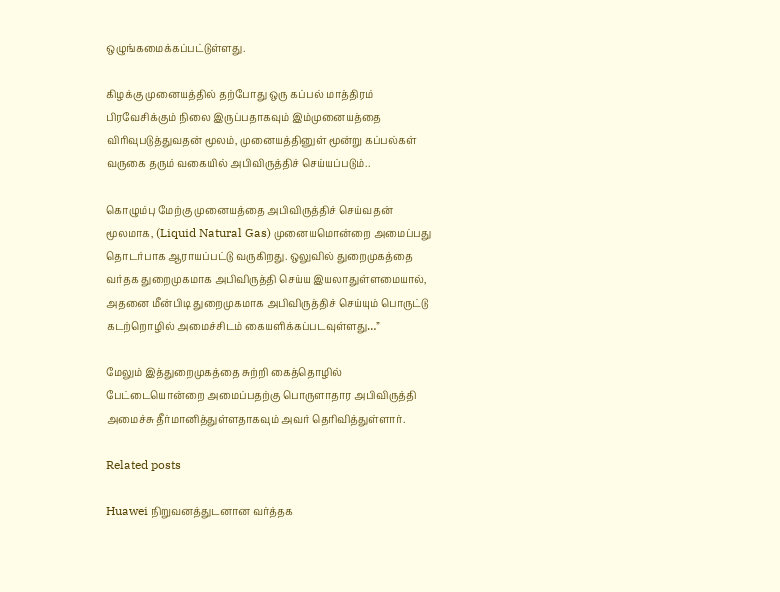ஒழுங்கமைக்கப்பட்டுள்ளது.

கிழக்கு முனையத்தில் தற்போது ஒரு கப்பல் மாத்திரம் பிரவேசிக்கும் நிலை இருப்பதாகவும் இம்முனையத்தை விரிவுபடுத்துவதன் மூலம், முனையத்தினுள் மூன்று கப்பல்கள் வருகை தரும் வகையில் அபிவிருத்திச் செய்யப்படும்..

கொழும்பு மேற்கு முனையத்தை அபிவிருத்திச் செய்வதன் மூலமாக, (Liquid Natural Gas) முனையமொன்றை அமைப்பது தொடர்பாக ஆராயப்பட்டு வருகிறது. ஒலுவில் துறைமுகத்தை வர்தக துறைமுகமாக அபிவிருத்தி செய்ய இயலாதுள்ளமையால், அதனை மீன்பிடி துறைமுகமாக அபிவிருத்திச் செய்யும் பொருட்டு கடற்றொழில் அமைச்சிடம் கையளிக்கப்படவுள்ளது…”

மேலும் இத்துறைமுகத்தை சுற்றி கைத்தொழில் பேட்டையொன்றை அமைப்பதற்கு பொருளாதார அபிவிருத்தி அமைச்சு தீர்மானித்துள்ளதாகவும் அவர் தெரிவித்துள்ளார்.

Related posts

Huawei நிறுவனத்துடனான வர்த்தக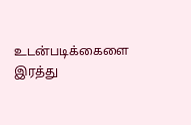உடன்படிக்கைளை இரத்து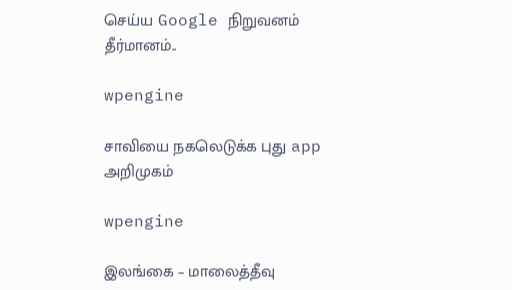செய்ய Google நிறுவனம் தீர்மானம்..

wpengine

சாவியை நகலெடுக்க புது app அறிமுகம்

wpengine

இலங்கை – மாலைத்தீவு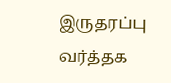இருதரப்பு வர்த்தக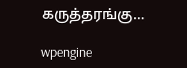கருத்தரங்கு…

wpengine